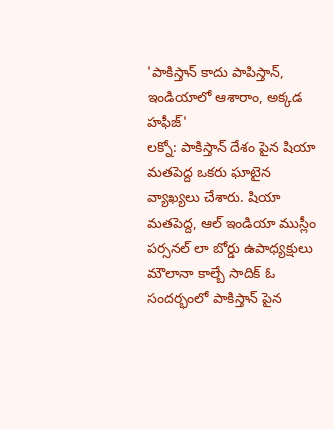'పాకిస్తాన్ కాదు పాపిస్తాన్, ఇండియాలో ఆశారాం, అక్కడ హఫీజ్'
లక్నో: పాకిస్తాన్ దేశం పైన షియా మతపెద్ద ఒకరు ఘాటైన వ్యాఖ్యలు చేశారు. షియా మతపెద్ద, ఆల్ ఇండియా ముస్లీం పర్సనల్ లా బోర్డు ఉపాధ్యక్షులు మౌలానా కాల్బే సాదిక్ ఓ సందర్భంలో పాకిస్తాన్ పైన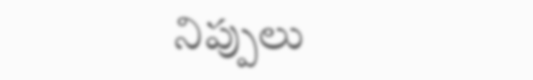నిప్పులు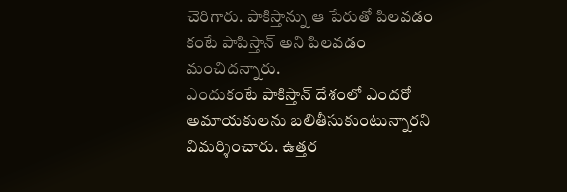చెరిగారు. పాకిస్తాన్ను ఆ పేరుతో పిలవడం కంటే పాపిస్తాన్ అని పిలవడం మంచిదన్నారు.
ఎందుకంటే పాకిస్తాన్ దేశంలో ఎందరో అమాయకులను బలితీసుకుంటున్నారని విమర్శించారు. ఉత్తర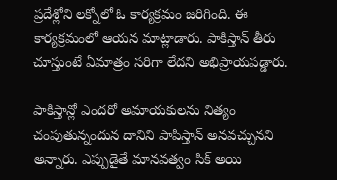ప్రదేశ్లోని లక్నోలో ఓ కార్యక్రమం జరిగింది. ఈ కార్యక్రమంలో ఆయన మాట్లాడారు. పాకిస్తాన్ తీరు చూస్తుంటే ఏమాత్రం సరిగా లేదని అభిప్రాయపడ్డారు.

పాకిస్తాన్లో ఎందరో అమాయకులను నిత్యం చంపుతున్నందున దానిని పాపిస్తాన్ అనవచ్చునని అన్నారు. ఎప్పుడైతే మానవత్వం సిక్ అయి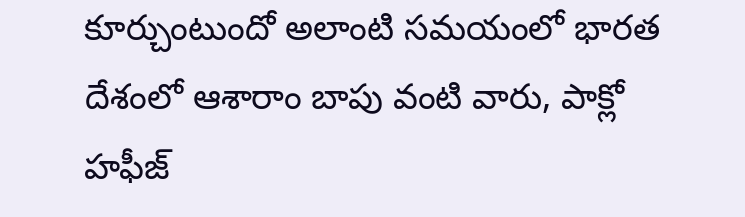కూర్చుంటుందో అలాంటి సమయంలో భారత దేశంలో ఆశారాం బాపు వంటి వారు, పాక్లో హఫీజ్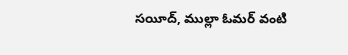సయీద్, ముల్లా ఓమర్ వంటి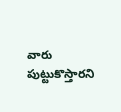వారు పుట్టుకొస్తారని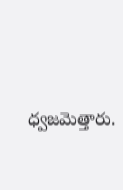ధ్వజమెత్తారు.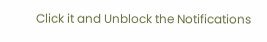Click it and Unblock the Notifications